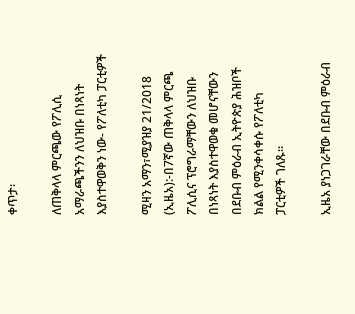ቀጥታ፡

ለጠቅላላ ምርጫው የፖሊሲ አማራጫችንን ለህዝቡ በነጻነት እያስተዋወቅን ነው- የፖለቲካ ፓርቲዎች

ሚዛን አማን፣ሚያዝያ 21/2018 (ኢዜአ):-በ7ኛው ጠቅላላ ምርጫ ፖሊሲና ፕሮግራማቸውን ለህዝቡ በነጻነት እያስተዋወቁ መሆናቸውን በደቡብ ምዕራብ ኢትዮጵያ ሕዝቦች ክልል የሚንቀሳቀሱ የፖለቲካ ፓርቲዎች ገለጹ።

ኢዜአ ያነጋገራቸው በደቡብ ምዕራብ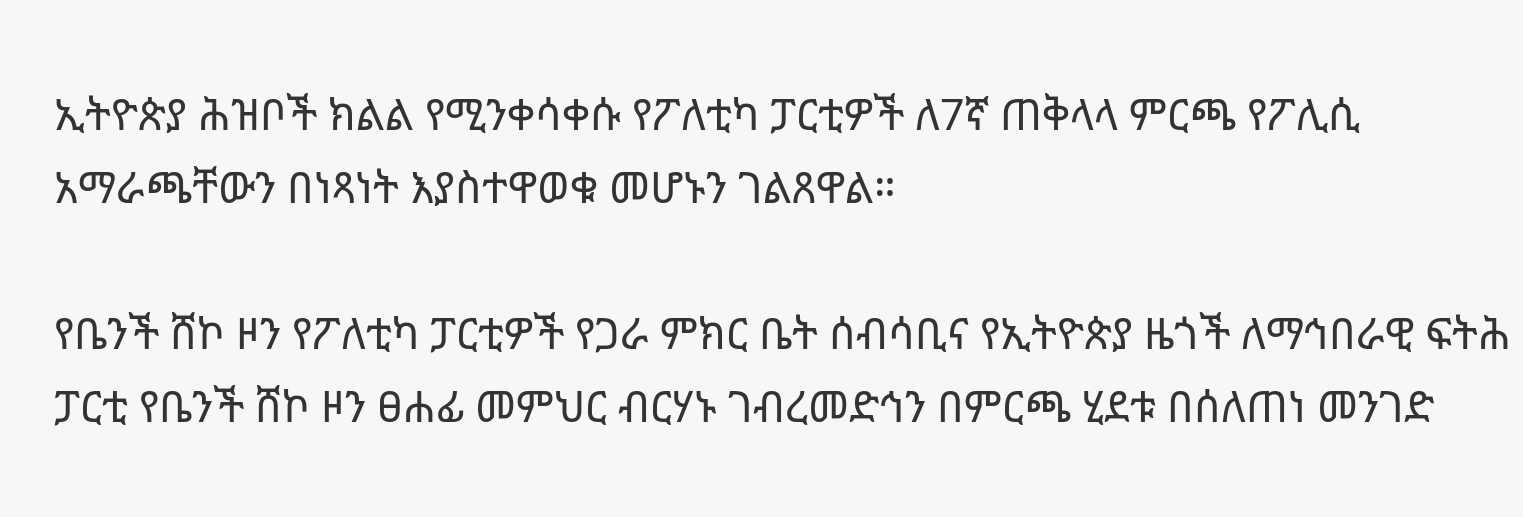ኢትዮጵያ ሕዝቦች ክልል የሚንቀሳቀሱ የፖለቲካ ፓርቲዎች ለ7ኛ ጠቅላላ ምርጫ የፖሊሲ አማራጫቸውን በነጻነት እያስተዋወቁ መሆኑን ገልጸዋል።

የቤንች ሸኮ ዞን የፖለቲካ ፓርቲዎች የጋራ ምክር ቤት ሰብሳቢና የኢትዮጵያ ዜጎች ለማኅበራዊ ፍትሕ ፓርቲ የቤንች ሸኮ ዞን ፀሐፊ መምህር ብርሃኑ ገብረመድኅን በምርጫ ሂደቱ በሰለጠነ መንገድ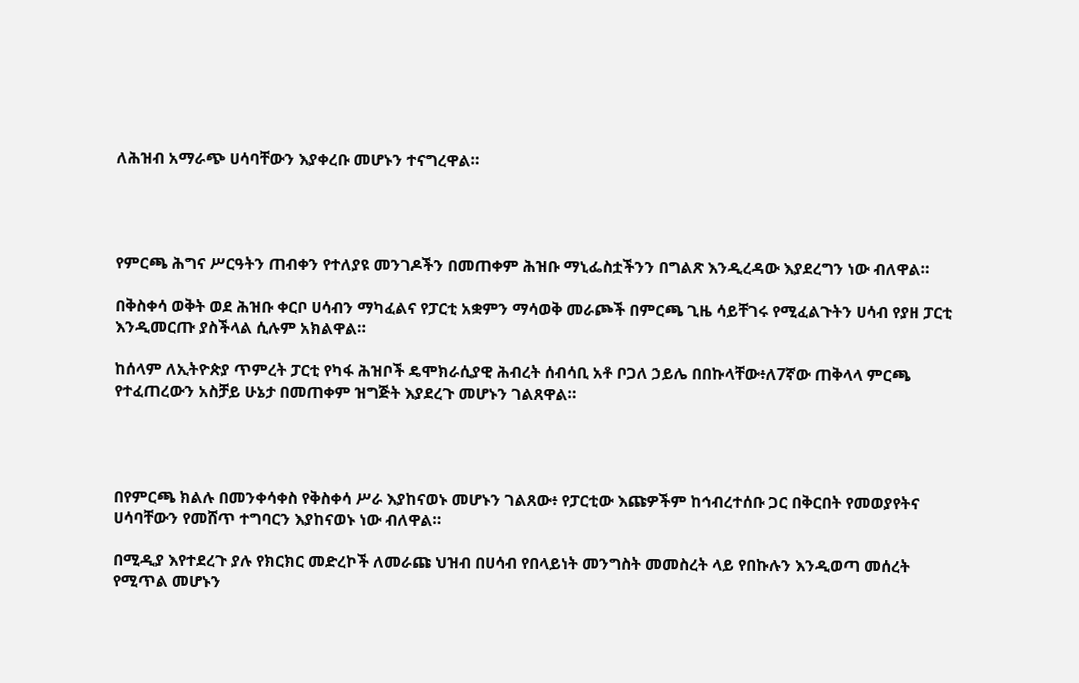ለሕዝብ አማራጭ ሀሳባቸውን እያቀረቡ መሆኑን ተናግረዋል።




የምርጫ ሕግና ሥርዓትን ጠብቀን የተለያዩ መንገዶችን በመጠቀም ሕዝቡ ማኒፌስቷችንን በግልጽ እንዲረዳው እያደረግን ነው ብለዋል።

በቅስቀሳ ወቅት ወደ ሕዝቡ ቀርቦ ሀሳብን ማካፈልና የፓርቲ አቋምን ማሳወቅ መራጮች በምርጫ ጊዜ ሳይቸገሩ የሚፈልጉትን ሀሳብ የያዘ ፓርቲ እንዲመርጡ ያስችላል ሲሉም አክልዋል።

ከሰላም ለኢትዮጵያ ጥምረት ፓርቲ የካፋ ሕዝቦች ዴሞክራሲያዊ ሕብረት ሰብሳቢ አቶ ቦጋለ ኃይሌ በበኩላቸው፥ለ7ኛው ጠቅላላ ምርጫ የተፈጠረውን አስቻይ ሁኔታ በመጠቀም ዝግጅት እያደረጉ መሆኑን ገልጸዋል።




በየምርጫ ክልሉ በመንቀሳቀስ የቅስቀሳ ሥራ እያከናወኑ መሆኑን ገልጸው፥ የፓርቲው እጩዎችም ከኅብረተሰቡ ጋር በቅርበት የመወያየትና ሀሳባቸውን የመሸጥ ተግባርን እያከናወኑ ነው ብለዋል።

በሚዲያ እየተደረጉ ያሉ የክርክር መድረኮች ለመራጩ ህዝብ በሀሳብ የበላይነት መንግስት መመስረት ላይ የበኩሉን እንዲወጣ መሰረት የሚጥል መሆኑን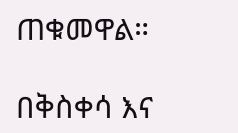ጠቁመዋል።

በቅስቀሳ እና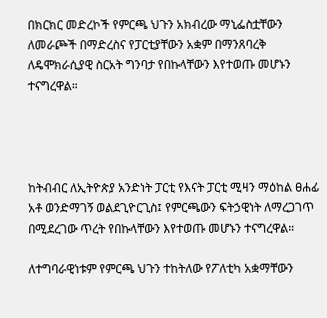በክርክር መድረኮች የምርጫ ህጉን አክብረው ማኒፌስቷቸውን ለመራጮች በማድረስና የፓርቲያቸውን አቋም በማንጸባረቅ ለዴሞክራሲያዊ ስርአት ግንባታ የበኩላቸውን እየተወጡ መሆኑን ተናግረዋል።




ከትብብር ለኢትዮጵያ አንድነት ፓርቲ የእናት ፓርቲ ሚዛን ማዕከል ፀሐፊ አቶ ወንድማገኝ ወልደጊዮርጊስ፤ የምርጫውን ፍትኃዊነት ለማረጋገጥ በሚደረገው ጥረት የበኩላቸውን እየተወጡ መሆኑን ተናግረዋል።

ለተግባራዊነቱም የምርጫ ህጉን ተከትለው የፖለቲካ አቋማቸውን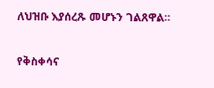ለህዝቡ እያሰረጹ መሆኑን ገልጸዋል።

የቅስቀሳና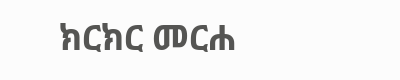ክርክር መርሐ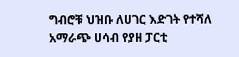ግብሮቹ ህዝቡ ለሀገር እድገት የተሻለ አማራጭ ሀሳብ የያዘ ፓርቲ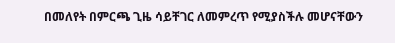በመለየት በምርጫ ጊዜ ሳይቸገር ለመምረጥ የሚያስችሉ መሆናቸውን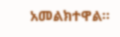አመልክተዋል።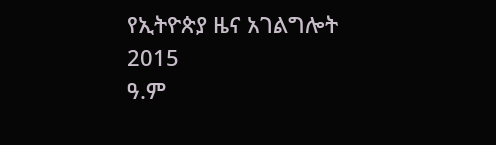የኢትዮጵያ ዜና አገልግሎት
2015
ዓ.ም